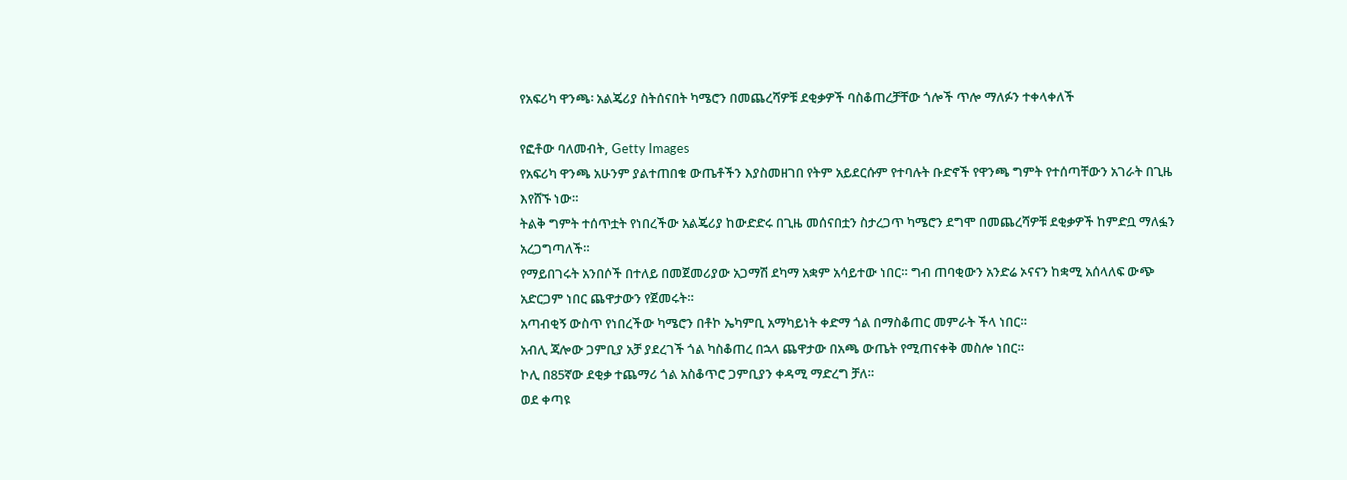የአፍሪካ ዋንጫ፡ አልጄሪያ ስትሰናበት ካሜሮን በመጨረሻዎቹ ደቂቃዎች ባስቆጠረቻቸው ጎሎች ጥሎ ማለፉን ተቀላቀለች

የፎቶው ባለመብት, Getty Images
የአፍሪካ ዋንጫ አሁንም ያልተጠበቁ ውጤቶችን እያስመዘገበ የትም አይደርሱም የተባሉት ቡድኖች የዋንጫ ግምት የተሰጣቸውን አገራት በጊዜ እየሸኙ ነው።
ትልቅ ግምት ተሰጥቷት የነበረችው አልጄሪያ ከውድድሩ በጊዜ መሰናበቷን ስታረጋጥ ካሜሮን ደግሞ በመጨረሻዎቹ ደቂቃዎች ከምድቧ ማለፏን አረጋግጣለች።
የማይበገሩት አንበሶች በተለይ በመጀመሪያው አጋማሽ ደካማ አቋም አሳይተው ነበር። ግብ ጠባቂውን አንድሬ ኦናናን ከቋሚ አሰላለፍ ውጭ አድርጋም ነበር ጨዋታውን የጀመሩት።
አጣብቂኝ ውስጥ የነበረችው ካሜሮን በቶኮ ኤካምቢ አማካይነት ቀድማ ጎል በማስቆጠር መምራት ችላ ነበር።
አብሊ ጃሎው ጋምቢያ አቻ ያደረገች ጎል ካስቆጠረ በኋላ ጨዋታው በአጫ ውጤት የሚጠናቀቅ መስሎ ነበር።
ኮሊ በ85ኛው ደቂቃ ተጨማሪ ጎል አስቆጥሮ ጋምቢያን ቀዳሚ ማድረግ ቻለ።
ወደ ቀጣዩ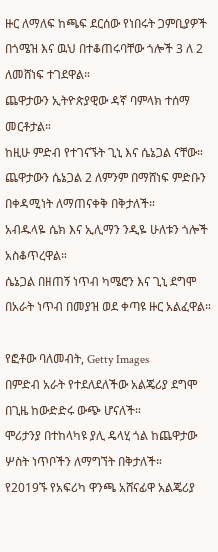ዙር ለማለፍ ከጫፍ ደርሰው የነበሩት ጋምቢያዎች በጎሜዝ እና ዉህ በተቆጠሩባቸው ጎሎች 3 ለ 2 ለመሸነፍ ተገደዋል።
ጨዋታውን ኢትዮጵያዊው ዳኛ ባምላክ ተሰማ መርቶታል።
ከዚሁ ምድብ የተገናኙት ጊኒ እና ሴኔጋል ናቸው።
ጨዋታውን ሴኔጋል 2 ለምንም በማሸነፍ ምድቡን በቀዳሚነት ለማጠናቀቅ በቅታለች።
አብዱላዬ ሴክ እና ኢሊማን ንዲዬ ሁለቱን ጎሎች አስቆጥረዋል።
ሴኔጋል በዘጠኝ ነጥብ ካሜሮን እና ጊኒ ደግሞ በአራት ነጥብ በመያዝ ወደ ቀጣዩ ዙር አልፈዋል።

የፎቶው ባለመብት, Getty Images
በምድብ አራት የተደለደለችው አልጄሪያ ደግሞ በጊዜ ከውድድሩ ውጭ ሆናለች።
ሞሪታንያ በተከላካዩ ያሊ ዴላሂ ጎል ከጨዋታው ሦስት ነጥቦችን ለማግኘት በቅታለች።
የ2019ኙ የአፍሪካ ዋንጫ አሸናፊዋ አልጄሪያ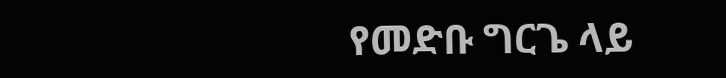የመድቡ ግርጌ ላይ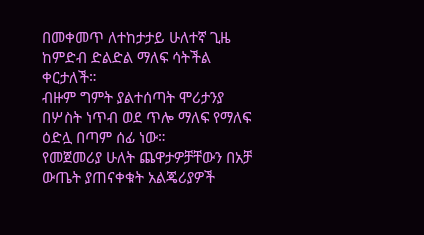በመቀመጥ ለተከታታይ ሁለተኛ ጊዜ ከምድብ ድልድል ማለፍ ሳትችል ቀርታለች።
ብዙም ግምት ያልተሰጣት ሞሪታንያ በሦስት ነጥብ ወደ ጥሎ ማለፍ የማለፍ ዕድሏ በጣም ሰፊ ነው።
የመጀመሪያ ሁለት ጨዋታዎቻቸውን በአቻ ውጤት ያጠናቀቁት አልጄሪያዎች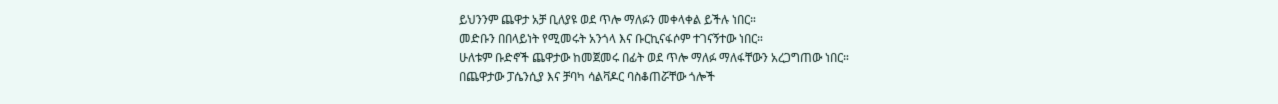ይህንንም ጨዋታ አቻ ቢለያዩ ወደ ጥሎ ማለፉን መቀላቀል ይችሉ ነበር።
መድቡን በበላይነት የሚመሩት አንጎላ እና ቡርኪናፋሶም ተገናኝተው ነበር።
ሁለቱም ቡድኖች ጨዋታው ከመጀመሩ በፊት ወደ ጥሎ ማለፉ ማለፋቸውን አረጋግጠው ነበር።
በጨዋታው ፓሴንሲያ እና ቻባካ ሳልቫዶር ባስቆጠሯቸው ጎሎች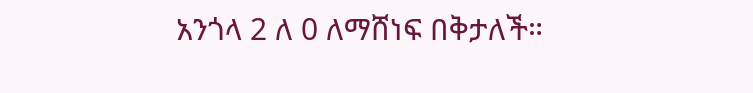አንጎላ 2 ለ 0 ለማሸነፍ በቅታለች።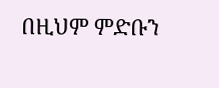በዚህም ምድቡን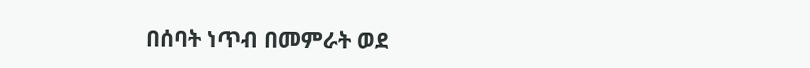በሰባት ነጥብ በመምራት ወደ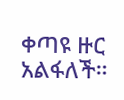ቀጣዩ ዙር አልፋለች።